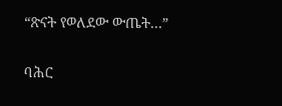“ጽናት የወለደው ውጤት…”

ባሕር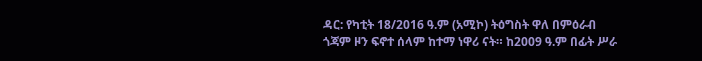ዳር: የካቲት 18/2016 ዓ.ም (አሚኮ) ትዕግስት ዋለ በምዕራብ ጎጃም ዞን ፍኖተ ሰላም ከተማ ነዋሪ ናት። ከ2009 ዓ.ም በፊት ሥራ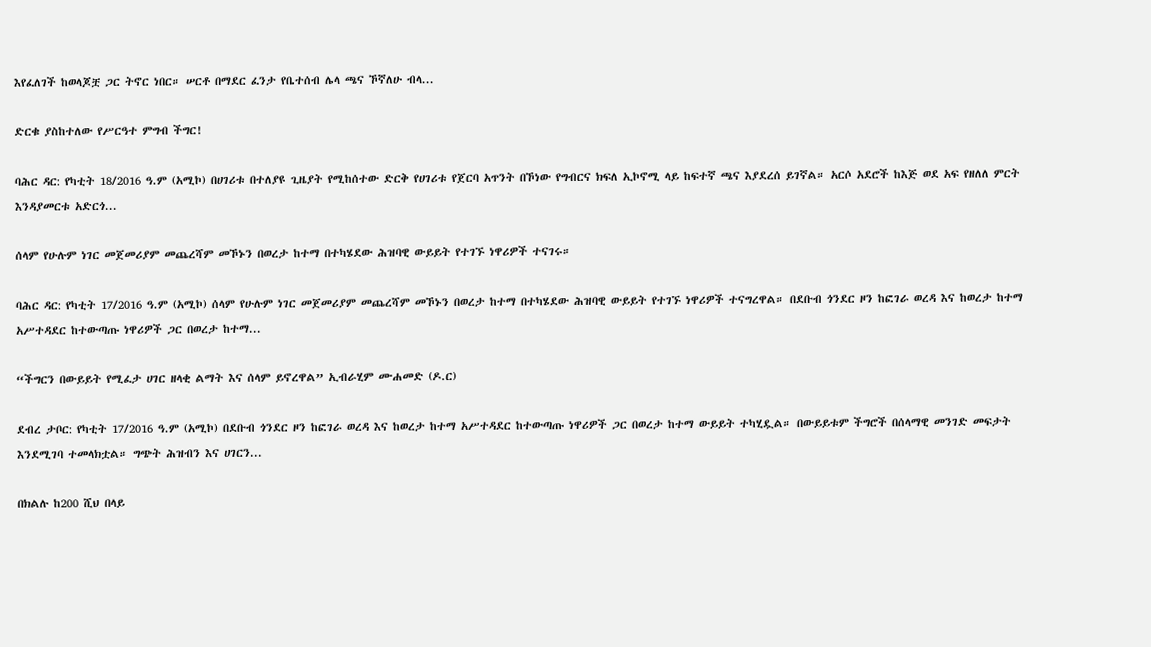እየፈለገች ከወላጆቿ ጋር ትኖር ነበር። ሠርቶ በማደር ፈንታ የቤተሰብ ሌላ ጫና ኾኛለሁ ብላ...

ድርቁ ያስከተለው የሥርዓተ ምግብ ችግር!

ባሕር ዳር: የካቲት 18/2016 ዓ.ም (አሚኮ) በሀገሪቱ በተለያዩ ጊዜያት የሚከሰተው ድርቅ የሀገሪቱ የጀርባ አጥንት በኾነው የግብርና ክፍለ ኢኮኖሚ ላይ ከፍተኛ ጫና እያደረሰ ይገኛል። አርሶ አደሮች ከእጅ ወደ አፍ የዘለለ ምርት እንዳያመርቱ አድርጎ...

ሰላም የሁሉም ነገር መጀመሪያም መጨረሻም መኾኑን በወረታ ከተማ በተካሄደው ሕዝባዊ ውይይት የተገኙ ነዋሪዎች ተናገሩ።

ባሕር ዳር: የካቲት 17/2016 ዓ.ም (አሚኮ) ሰላም የሁሉም ነገር መጀመሪያም መጨረሻም መኾኑን በወረታ ከተማ በተካሄደው ሕዝባዊ ውይይት የተገኙ ነዋሪዎች ተናግረዋል። በደቡብ ጎንደር ዞን ከፎገራ ወረዳ እና ከወረታ ከተማ አሥተዳደር ከተውጣጡ ነዋሪዎች ጋር በወረታ ከተማ...

“ችግርን በውይይት የሚፈታ ሀገር ዘላቂ ልማት እና ሰላም ይኖረዋል” ኢብራሂም ሙሐመድ (ዶ.ር)

ደብረ ታቦር: የካቲት 17/2016 ዓ.ም (አሚኮ) በደቡብ ጎንደር ዞን ከፎገራ ወረዳ እና ከወረታ ከተማ አሥተዳደር ከተውጣጡ ነዋሪዎች ጋር በወረታ ከተማ ውይይት ተካሂዷል። በውይይቱም ችግሮች በሰላማዊ መንገድ መፍታት እንደሚገባ ተመላክቷል። ግጭት ሕዝብን እና ሀገርን...

በክልሉ ከ200 ሺህ በላይ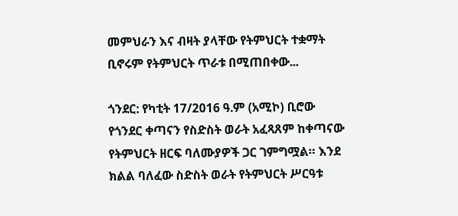መምህራን እና ብዛት ያላቸው የትምህርት ተቋማት ቢኖሩም የትምህርት ጥራቱ በሚጠበቀው...

ጎንደር: የካቲት 17/2016 ዓ.ም (አሚኮ) ቢሮው የጎንደር ቀጣናን የስድስት ወራት አፈጻጸም ከቀጣናው የትምህርት ዘርፍ ባለሙያዎች ጋር ገምግሟል። እንደ ክልል ባለፈው ስድስት ወራት የትምህርት ሥርዓቱ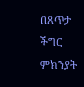በጸጥታ ችግር ምክንያት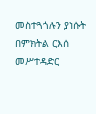መስተጓጎሉን ያነሱት በምክትል ርእሰ መሥተዳድር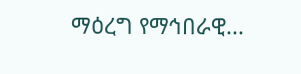ማዕረግ የማኅበራዊ...